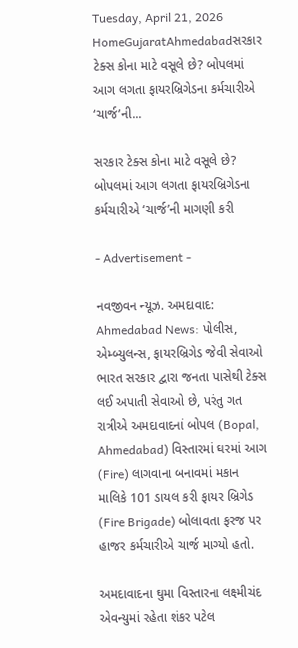Tuesday, April 21, 2026
HomeGujaratAhmedabadસરકાર ટેક્સ કોના માટે વસૂલે છે? બોપલમાં આગ લગતા ફાયરબ્રિગેડના કર્મચારીએ ‘ચાર્જ’ની...

સરકાર ટેક્સ કોના માટે વસૂલે છે? બોપલમાં આગ લગતા ફાયરબ્રિગેડના કર્મચારીએ ‘ચાર્જ’ની માગણી કરી

- Advertisement -

નવજીવન ન્યૂઝ. અમદાવાદ: Ahmedabad News: પોલીસ, એમ્બ્યુલન્સ, ફાયરબ્રિગેડ જેવી સેવાઓ ભારત સરકાર દ્વારા જનતા પાસેથી ટેક્સ લઈ અપાતી સેવાઓ છે, પરંતુ ગત રાત્રીએ અમદાવાદનાં બોપલ (Bopal, Ahmedabad) વિસ્તારમાં ઘરમાં આગ (Fire) લાગવાના બનાવમાં મકાન માલિકે 101 ડાયલ કરી ફાયર બ્રિગેડ (Fire Brigade) બોલાવતા ફરજ પર હાજર કર્મચારીએ ચાર્જ માગ્યો હતો.

અમદાવાદના ઘુમા વિસ્તારના લક્ષ્મીચંદ એવન્યુમાં રહેતા શંકર પટેલ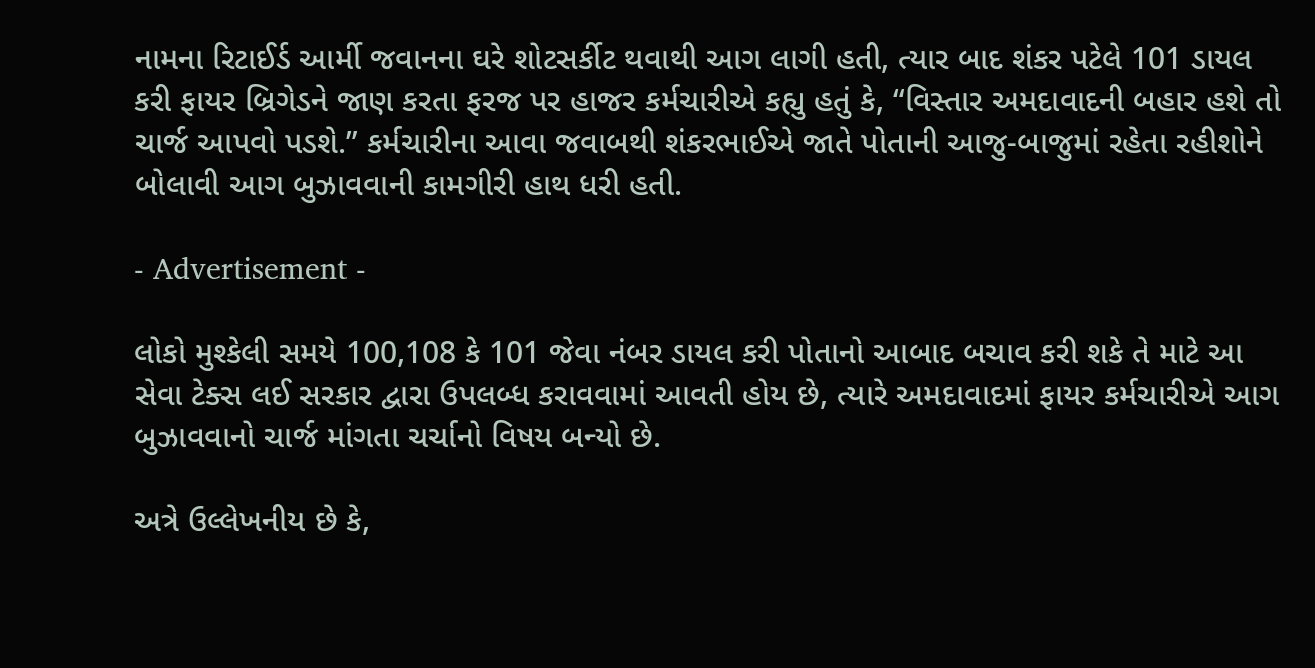નામના રિટાઈર્ડ આર્મી જવાનના ઘરે શોટસર્કીટ થવાથી આગ લાગી હતી, ત્યાર બાદ શંકર પટેલે 101 ડાયલ કરી ફાયર બ્રિગેડને જાણ કરતા ફરજ પર હાજર કર્મચારીએ કહ્યુ હતું કે, “વિસ્તાર અમદાવાદની બહાર હશે તો ચાર્જ આપવો પડશે.” કર્મચારીના આવા જવાબથી શંકરભાઈએ જાતે પોતાની આજુ-બાજુમાં રહેતા રહીશોને બોલાવી આગ બુઝાવવાની કામગીરી હાથ ધરી હતી.

- Advertisement -

લોકો મુશ્કેલી સમયે 100,108 કે 101 જેવા નંબર ડાયલ કરી પોતાનો આબાદ બચાવ કરી શકે તે માટે આ સેવા ટેક્સ લઈ સરકાર દ્વારા ઉપલબ્ધ કરાવવામાં આવતી હોય છે, ત્યારે અમદાવાદમાં ફાયર કર્મચારીએ આગ બુઝાવવાનો ચાર્જ માંગતા ચર્ચાનો વિષય બન્યો છે.

અત્રે ઉલ્લેખનીય છે કે,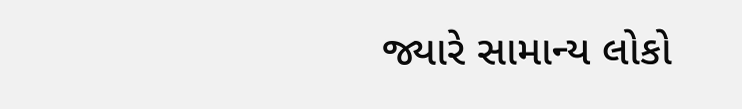જ્યારે સામાન્ય લોકો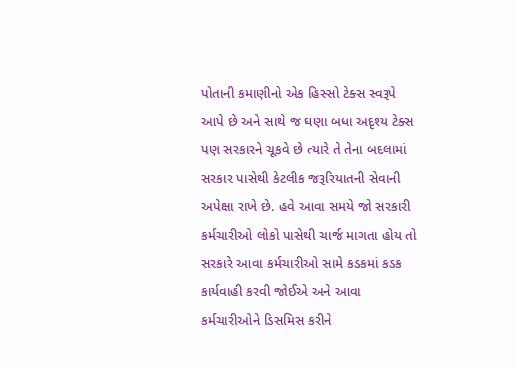પોતાની કમાણીનો એક હિસ્સો ટેક્સ સ્વરૂપે આપે છે અને સાથે જ ઘણા બધા અદૃશ્ય ટેક્સ પણ સરકારને ચૂકવે છે ત્યારે તે તેના બદલામાં સરકાર પાસેથી કેટલીક જરૂરિયાતની સેવાની અપેક્ષા રાખે છે. હવે આવા સમયે જો સરકારી કર્મચારીઓ લોકો પાસેથી ચાર્જ માગતા હોય તો સરકારે આવા કર્મચારીઓ સામે કડકમાં કડક કાર્યવાહી કરવી જોઈએ અને આવા કર્મચારીઓને ડિસમિસ કરીને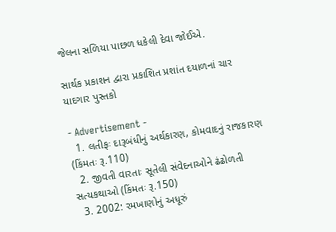જેલના સળિયા પાછળ ધકેલી દેવા જોઈએ.

સાર્થક પ્રકાશન દ્વારા પ્રકાશિત પ્રશાંત દયાળનાં ચાર યાદગાર પુસ્તકો

- Advertisement -
  1. લતીફઃ દારૂબંધીનું અર્થકારણ, કોમવાદનું રાજકારણ (કિંમતઃ રૂ.110)
  2. જીવતી વારતાઃ સૂતેલી સંવેદનાઓને ઢંઢોળતી સત્યકથાઓ (કિંમતઃ રૂ.150)
  3. 2002: રમખાણોનું અધૂરું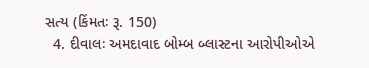સત્ય (કિંમતઃ રૂ. 150)
  4. દીવાલઃ અમદાવાદ બોમ્બ બ્લાસ્ટના આરોપીઓએ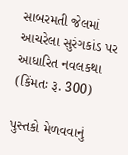સાબરમતી જેલમાં આચરેલા સુરંગકાંડ પર આધારિત નવલકથા (કિંમતઃ રૂ. 300)

પુસ્તકો મેળવવાનું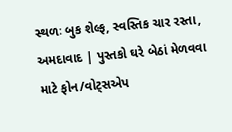સ્થળઃ બુક શેલ્ફ, સ્વસ્તિક ચાર રસ્તા, અમદાવાદ | પુસ્તકો ઘરે બેઠાં મેળવવા માટે ફોન/વોટ્સએપ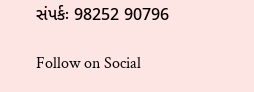સંપર્કઃ 98252 90796

Follow on Social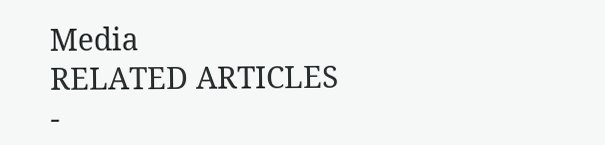Media
RELATED ARTICLES
-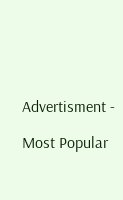Advertisment -

Most Popular